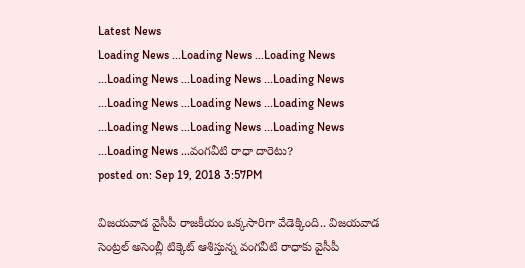Latest News
Loading News ...Loading News ...Loading News ...Loading News ...Loading News ...Loading News ...Loading News ...Loading News ...Loading News ...Loading News ...Loading News ...Loading News ...Loading News ...వంగవీటి రాధా దారెటు?
posted on: Sep 19, 2018 3:57PM

విజయవాడ వైసీపీ రాజకీయం ఒక్కసారిగా వేడెక్కింది.. విజయవాడ సెంట్రల్ అసెంబ్లీ టిక్కెట్ ఆశిస్తున్న వంగవీటి రాధాకు వైసీపీ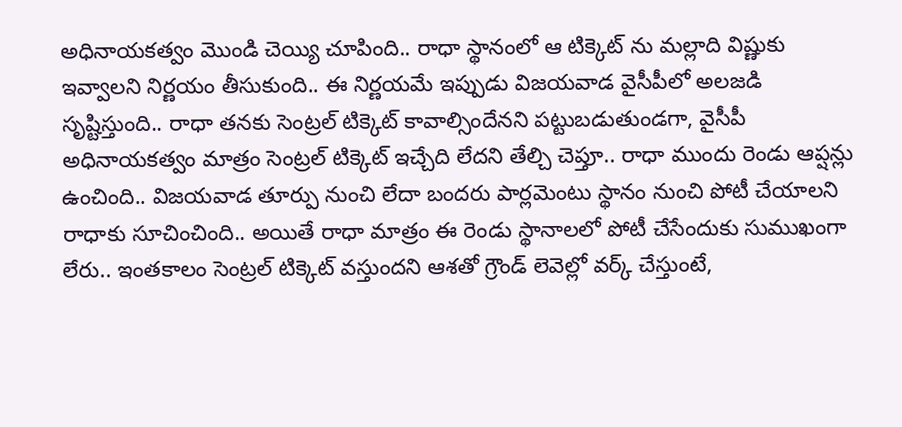అధినాయకత్వం మొండి చెయ్యి చూపింది.. రాధా స్థానంలో ఆ టిక్కెట్ ను మల్లాది విష్ణుకు ఇవ్వాలని నిర్ణయం తీసుకుంది.. ఈ నిర్ణయమే ఇప్పుడు విజయవాడ వైసీపీలో అలజడి సృష్టిస్తుంది.. రాధా తనకు సెంట్రల్ టిక్కెట్ కావాల్సిందేనని పట్టుబడుతుండగా, వైసీపీ అధినాయకత్వం మాత్రం సెంట్రల్ టిక్కెట్ ఇచ్చేది లేదని తేల్చి చెప్తూ.. రాధా ముందు రెండు ఆప్షన్లు ఉంచింది.. విజయవాడ తూర్పు నుంచి లేదా బందరు పార్లమెంటు స్థానం నుంచి పోటీ చేయాలని రాధాకు సూచించింది.. అయితే రాధా మాత్రం ఈ రెండు స్థానాలలో పోటీ చేసేందుకు సుముఖంగా లేరు.. ఇంతకాలం సెంట్రల్ టిక్కెట్ వస్తుందని ఆశతో గ్రౌండ్ లెవెల్లో వర్క్ చేస్తుంటే,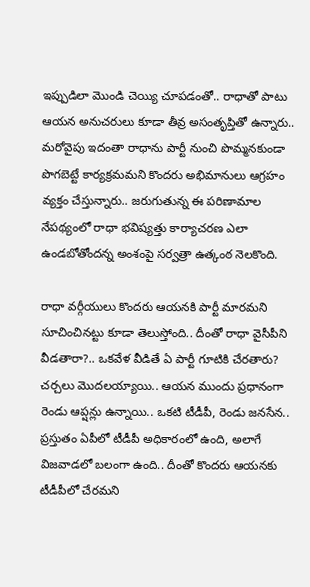ఇప్పుడిలా మొండి చెయ్యి చూపడంతో.. రాధాతో పాటు ఆయన అనుచరులు కూడా తీవ్ర అసంతృప్తితో ఉన్నారు.. మరోవైపు ఇదంతా రాధాను పార్టీ నుంచి పొమ్మనకుండా పొగబెట్టే కార్యక్రమమని కొందరు అభిమానులు ఆగ్రహం వ్యక్తం చేస్తున్నారు.. జరుగుతున్న ఈ పరిణామాల నేపథ్యంలో రాధా భవిష్యత్తు కార్యాచరణ ఎలా ఉండబోతోందన్న అంశంపై సర్వత్రా ఉత్కంఠ నెలకొంది.

రాధా వర్గీయులు కొందరు ఆయనకి పార్టీ మారమని సూచించినట్టు కూడా తెలుస్తోంది.. దీంతో రాధా వైసీపీని వీడతారా?.. ఒకవేళ వీడితే ఏ పార్టీ గూటికి చేరతారు? చర్చలు మొదలయ్యాయి.. ఆయన ముందు ప్రధానంగా రెండు ఆప్షన్లు ఉన్నాయి.. ఒకటి టీడీపీ, రెండు జనసేన.. ప్రస్తుతం ఏపీలో టీడీపీ అధికారంలో ఉంది, అలాగే విజవాడలో బలంగా ఉంది.. దీంతో కొందరు ఆయనకు టీడీపీలో చేరమని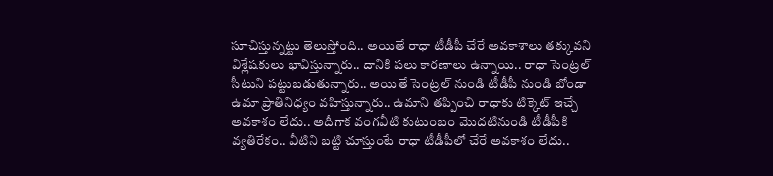సూచిస్తున్నట్టు తెలుస్తోంది.. అయితే రాధా టీడీపీ చేరే అవకాశాలు తక్కువని విశ్లేషకులు భావిస్తున్నారు.. దానికి పలు కారణాలు ఉన్నాయి.. రాధా సెంట్రల్ సీటుని పట్టుబడుతున్నారు.. అయితే సెంట్రల్ నుండి టీడీపీ నుండి బోండా ఉమా ప్రాతినిధ్యం వహిస్తున్నారు.. ఉమాని తప్పించి రాధాకు టిక్కెట్ ఇచ్చే అవకాశం లేదు.. అదీగాక వంగవీటి కుటుంబం మొదటినుండి టీడీపీకి వ్యతిరేకం.. వీటిని బట్టి చూస్తుంటే రాధా టీడీపీలో చేరే అవకాశం లేదు..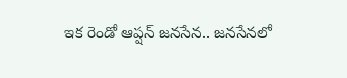ఇక రెండో ఆప్షన్ జనసేన.. జనసేనలో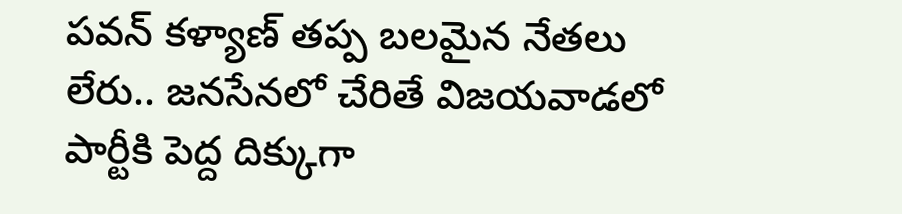పవన్ కళ్యాణ్ తప్ప బలమైన నేతలు లేరు.. జనసేనలో చేరితే విజయవాడలో పార్టీకి పెద్ద దిక్కుగా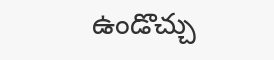ఉండొచ్చు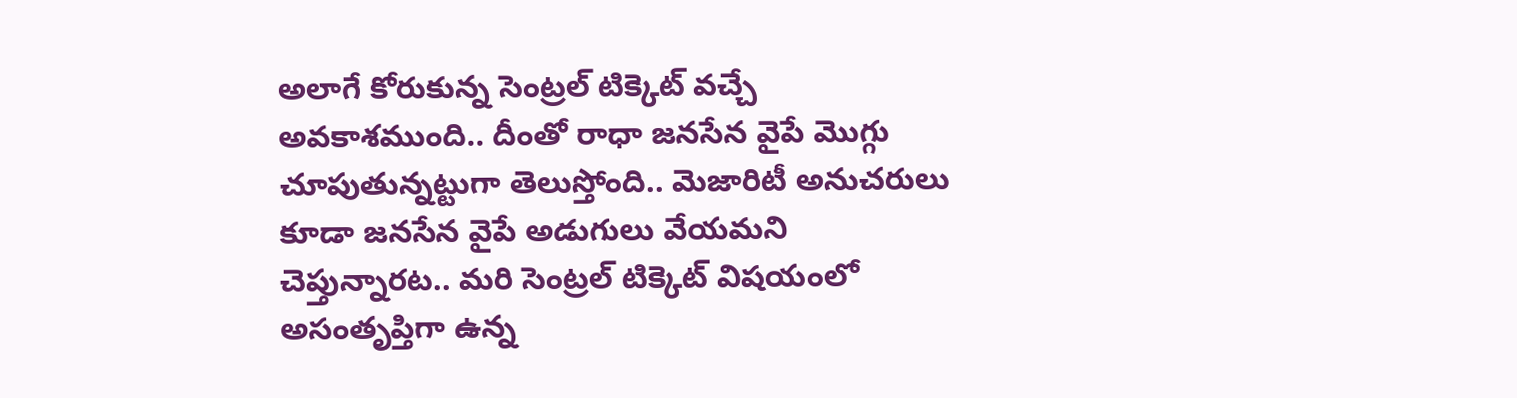అలాగే కోరుకున్న సెంట్రల్ టిక్కెట్ వచ్చే అవకాశముంది.. దీంతో రాధా జనసేన వైపే మొగ్గు చూపుతున్నట్టుగా తెలుస్తోంది.. మెజారిటీ అనుచరులు కూడా జనసేన వైపే అడుగులు వేయమని చెప్తున్నారట.. మరి సెంట్రల్ టిక్కెట్ విషయంలో అసంతృప్తిగా ఉన్న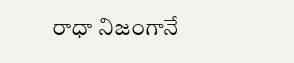రాధా నిజంగానే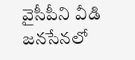వైసీపీని వీడి జనసేనలో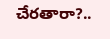చేరతారా?..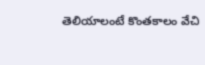తెలియాలంటే కొంతకాలం వేచి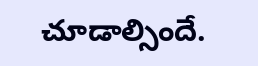చూడాల్సిందే.